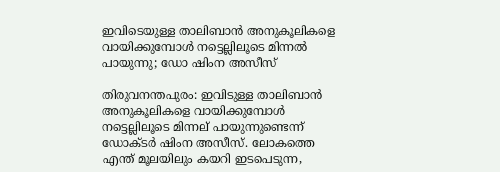ഇവിടെയുള്ള താലിബാന്‍ അനുകൂലികളെ വായിക്കുമ്പോള്‍ നട്ടെല്ലിലൂടെ മിന്നല്‍ പായുന്നു; ഡോ ഷിംന അസീസ്

തിരുവനന്തപുരം: ഇവിടുള്ള താലിബാന്‍ അനുകൂലികളെ വായിക്കുമ്പോള്‍ നട്ടെല്ലിലൂടെ മിന്നല് പായുന്നുണ്ടെന്ന് ഡോക്ടര്‍ ഷിംന അസീസ്. ലോകത്തെ എന്ത് മൂലയിലും കയറി ഇടപെടുന്ന,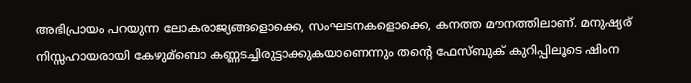അഭിപ്രായം പറയുന്ന ലോകരാജ്യങ്ങളൊക്കെ, സംഘടനകളൊക്കെ, കനത്ത മൗനത്തിലാണ്. മനുഷ്യര് നിസ്സഹായരായി കേഴുമ്‌ബൊ കണ്ണടച്ചിരുട്ടാക്കുകയാണെന്നും തന്റെ ഫേസ്ബുക് കുറിപ്പിലൂടെ ഷിംന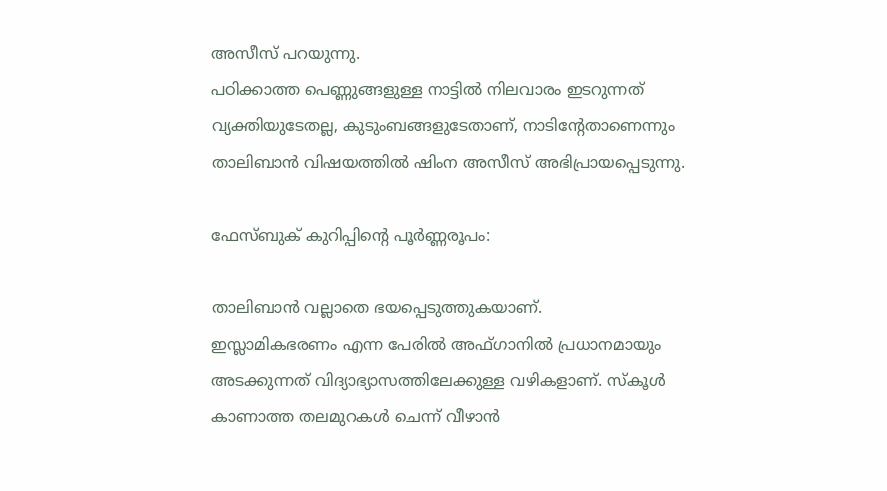അസീസ് പറയുന്നു.
പഠിക്കാത്ത പെണ്ണുങ്ങളുള്ള നാട്ടില്‍ നിലവാരം ഇടറുന്നത് വ്യക്തിയുടേതല്ല, കുടുംബങ്ങളുടേതാണ്, നാടിന്റേതാണെന്നും താലിബാന്‍ വിഷയത്തില്‍ ഷിംന അസീസ് അഭിപ്രായപ്പെടുന്നു.

ഫേസ്ബുക് കുറിപ്പിന്റെ പൂര്‍ണ്ണരൂപം:

താലിബാന്‍ വല്ലാതെ ഭയപ്പെടുത്തുകയാണ്.
ഇസ്ലാമികഭരണം എന്ന പേരില്‍ അഫ്ഗാനില്‍ പ്രധാനമായും അടക്കുന്നത് വിദ്യാഭ്യാസത്തിലേക്കുള്ള വഴികളാണ്. സ്‌കൂള്‍ കാണാത്ത തലമുറകള്‍ ചെന്ന് വീഴാന്‍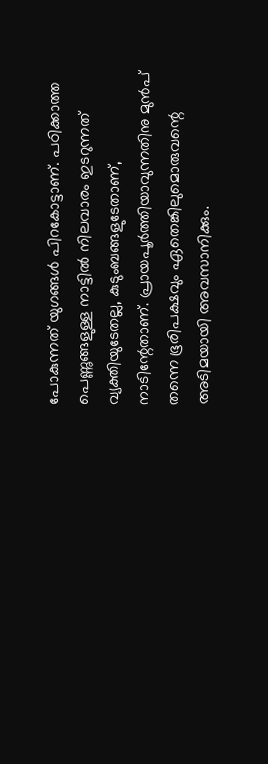പോകുന്നത് യുഗങ്ങള്‍ പിറകോട്ടാണ്. പഠിക്കാത്ത പെണ്ണുങ്ങളുള്ള നാട്ടില്‍ നിലവാരം ഇടറുന്നത് വ്യക്തിയുടേതല്ല, കുടുംബങ്ങളുടേതാണ്, നാടിന്റേതാണ്. പ്രായപൂര്‍ത്തിയാവുന്നതിനു മുന്‍പ് തന്നെ ഭൂരിപക്ഷവും ഏതെങ്കിലുമൊരുവന്റെ അടിമയായി അവസാനിക്കും.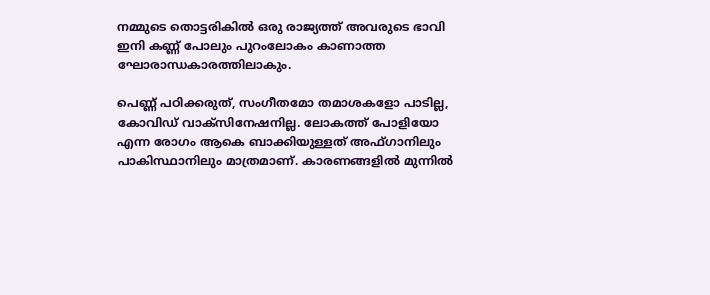നമ്മുടെ തൊട്ടരികില്‍ ഒരു രാജ്യത്ത് അവരുടെ ഭാവി ഇനി കണ്ണ് പോലും പുറംലോകം കാണാത്ത ഘോരാന്ധകാരത്തിലാകും.

പെണ്ണ് പഠിക്കരുത്, സംഗീതമോ തമാശകളോ പാടില്ല, കോവിഡ് വാക്സിനേഷനില്ല. ലോകത്ത് പോളിയോ എന്ന രോഗം ആകെ ബാക്കിയുള്ളത് അഫ്ഗാനിലും പാകിസ്ഥാനിലും മാത്രമാണ്. കാരണങ്ങളില്‍ മുന്നില്‍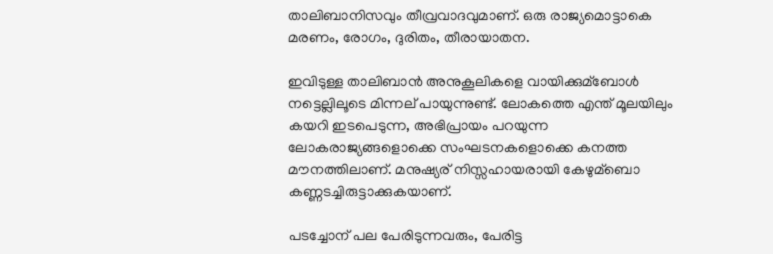താലിബാനിസവും തീവ്രവാദവുമാണ്. ഒരു രാജ്യമൊട്ടാകെ മരണം, രോഗം, ദുരിതം, തീരായാതന.

ഇവിടുള്ള താലിബാന്‍ അനുകൂലികളെ വായിക്കുമ്‌ബോള്‍ നട്ടെല്ലിലൂടെ മിന്നല് പായുന്നുണ്ട്. ലോകത്തെ എന്ത് മൂലയിലും കയറി ഇടപെടുന്ന, അഭിപ്രായം പറയുന്ന ലോകരാജ്യങ്ങളൊക്കെ സംഘടനകളൊക്കെ കനത്ത മൗനത്തിലാണ്. മനുഷ്യര് നിസ്സഹായരായി കേഴുമ്‌ബൊ കണ്ണടച്ചിരുട്ടാക്കുകയാണ്.

പടച്ചോന് പല പേരിടുന്നവരും, പേരിട്ട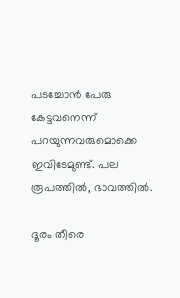പടച്ചോന്‍ പേരു കേട്ടവനെന്ന് പറയുന്നവരുമൊക്കെ ഇവിടേമുണ്ട്. പല രൂപത്തില്‍, ഭാവത്തില്‍.

ദൂരം തീരെ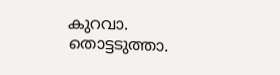കുറവാ.
തൊട്ടടുത്താ.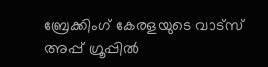ബ്രേക്കിംഗ് കേരളയുടെ വാട്സ് അപ്പ് ഗ്രൂപ്പിൽ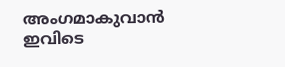അംഗമാകുവാൻ ഇവിടെ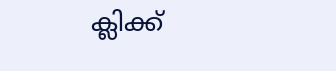ക്ലിക്ക്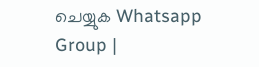ചെയ്യുക Whatsapp Group |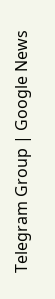Telegram Group | Google News